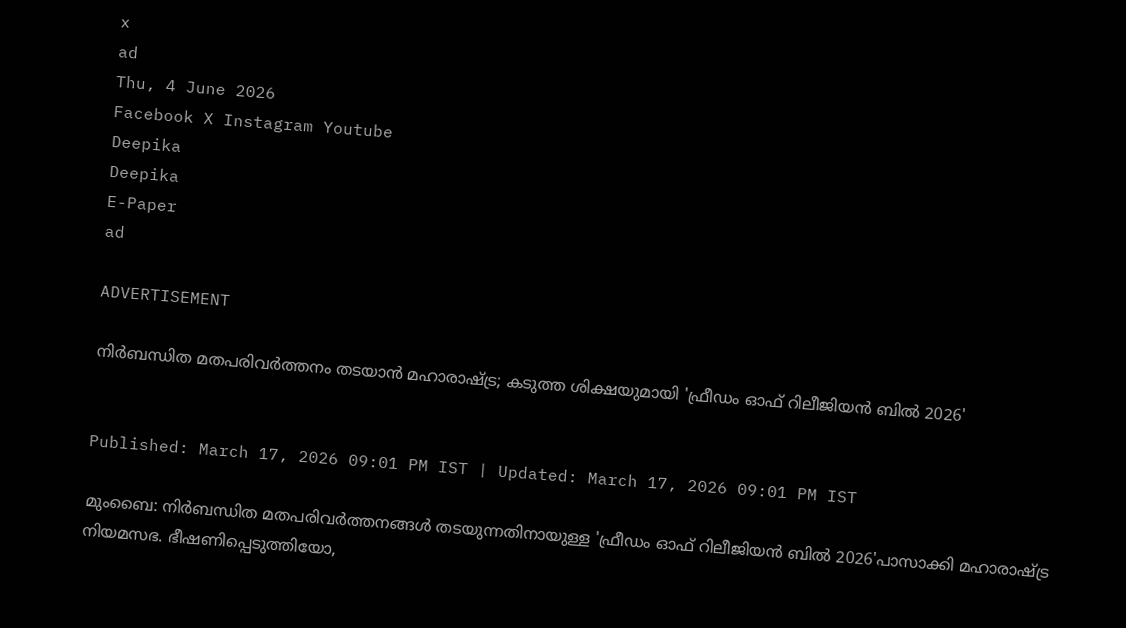x
ad
Thu, 4 June 2026
Facebook X Instagram Youtube
Deepika
Deepika
E-Paper
ad

ADVERTISEMENT

നിർബന്ധിത മതപരിവർത്തനം തടയാൻ മഹാരാഷ്ട്ര; കടുത്ത ശിക്ഷയുമായി 'ഫ്രീഡം ഓഫ് റിലീജിയൻ ബിൽ 2026'


Published: March 17, 2026 09:01 PM IST | Updated: March 17, 2026 09:01 PM IST

മുംബൈ: നിർബന്ധിത മതപരിവർത്തനങ്ങൾ തടയുന്നതിനായുള്ള 'ഫ്രീഡം ഓഫ് റിലീജിയൻ ബിൽ 2026'പാസാക്കി മഹാരാഷ്ട്ര നിയമസഭ. ഭീഷണിപ്പെടുത്തിയോ,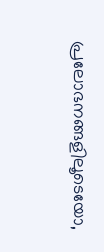പ്രലോഭനങ്ങളിലൂടെയോ,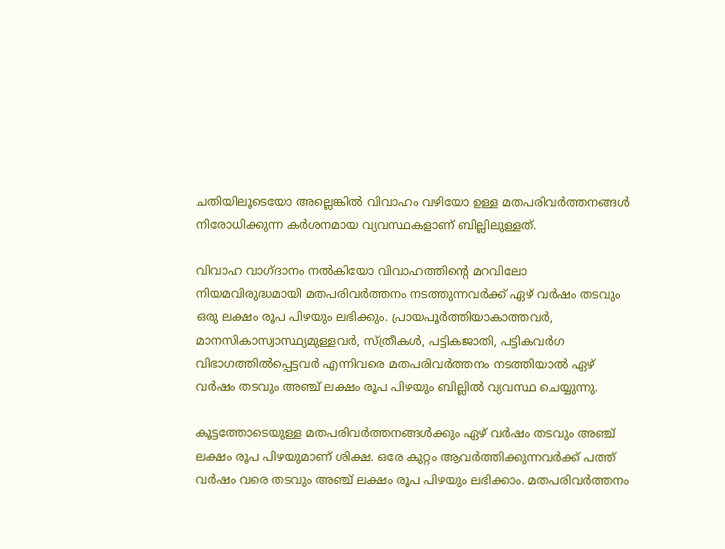ചതിയിലൂടെയോ അല്ലെങ്കിൽ വിവാഹം വഴിയോ ഉള്ള മതപരിവർത്തനങ്ങൾ നിരോധിക്കുന്ന കർശനമായ വ്യവസ്ഥകളാണ് ബില്ലിലുള്ളത്.

വിവാഹ വാഗ്ദാനം നൽകിയോ വിവാഹത്തിന്‍റെ മറവിലോ നിയമവിരുദ്ധമായി മതപരിവർത്തനം നടത്തുന്നവർക്ക് ഏഴ് വർഷം തടവും ഒരു ലക്ഷം രൂപ പിഴയും ലഭിക്കും. പ്രായപൂർത്തിയാകാത്തവർ, മാനസികാസ്വാസ്ഥ്യമുള്ളവർ, സ്ത്രീകൾ, പട്ടികജാതി, പട്ടികവർഗ വിഭാഗത്തിൽപ്പെട്ടവർ എന്നിവരെ മതപരിവർത്തനം നടത്തിയാൽ ഏഴ് വർഷം തടവും അഞ്ച് ലക്ഷം രൂപ പിഴയും ബില്ലിൽ വ്യവസ്ഥ ചെയ്യുന്നു.

കൂട്ടത്തോടെയുള്ള മതപരിവർത്തനങ്ങൾക്കും ഏഴ് വർഷം തടവും അഞ്ച് ലക്ഷം രൂപ പിഴയുമാണ് ശിക്ഷ. ഒരേ കുറ്റം ആവർത്തിക്കുന്നവർക്ക് പത്ത് വർഷം വരെ തടവും അഞ്ച് ലക്ഷം രൂപ പിഴയും ലഭിക്കാം. മതപരിവർത്തനം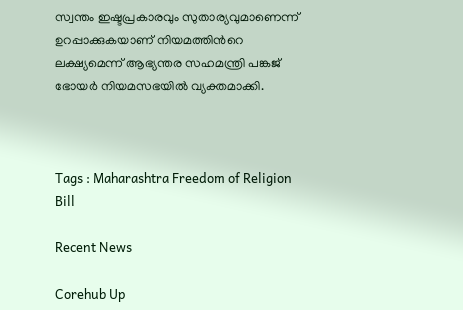സ്വന്തം ഇഷ്ടപ്രകാരവും സുതാര്യവുമാണെന്ന് ഉറപ്പാക്കുകയാണ് നിയമത്തിന്‍റെ ലക്ഷ്യമെന്ന് ആഭ്യന്തര സഹമന്ത്രി പങ്കജ് ഭോയർ നിയമസഭയിൽ വ്യക്തമാക്കി.



Tags : Maharashtra Freedom of Religion Bill

Recent News

Corehub Up